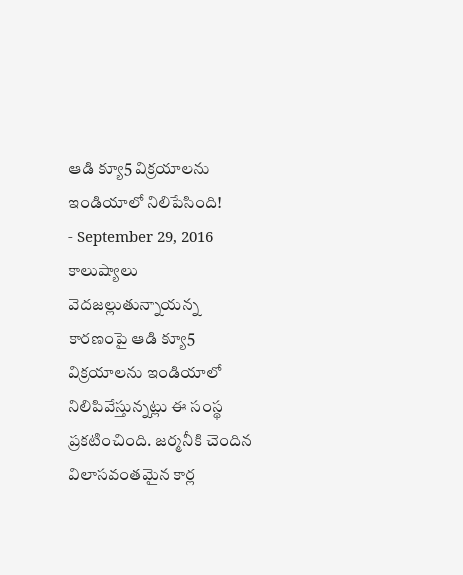ఆడి క్యూ5 విక్రయాలను ఇండియాలో నిలిపేసింది!
- September 29, 2016
కాలుష్యాలు వెదజల్లుతున్నాయన్న కారణంపై ఆడి క్యూ5 విక్రయాలను ఇండియాలో నిలిపివేస్తున్నట్లు ఈ సంస్థ ప్రకటించింది. జర్మనీకి చెందిన విలాసవంతమైన కార్ల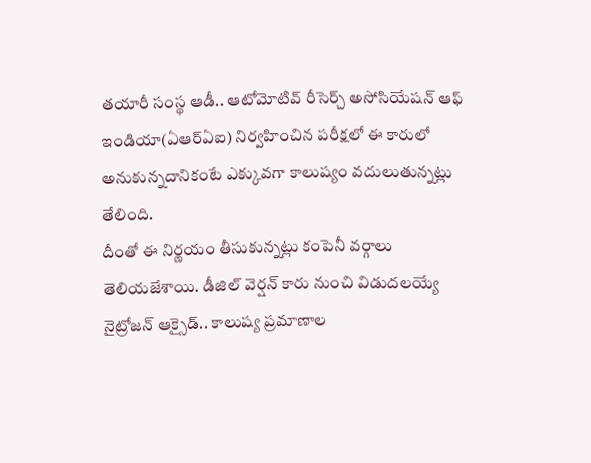తయారీ సంస్థ ఆడీ.. ఆటోమోటివ్ రీసెర్చ్ అసోసియేషన్ ఆఫ్ ఇండియా(ఏఆర్ఏఐ) నిర్వహించిన పరీక్షలో ఈ కారులో అనుకున్నదానికంటే ఎక్కువగా కాలుష్యం వదులుతున్నట్లు తేలింది.
దీంతో ఈ నిర్ణయం తీసుకున్నట్లు కంపెనీ వర్గాలు తెలియజేశాయి. డీజిల్ వెర్షన్ కారు నుంచి విడుదలయ్యే నైట్రోజన్ ఆక్సైడ్.. కాలుష్య ప్రమాణాల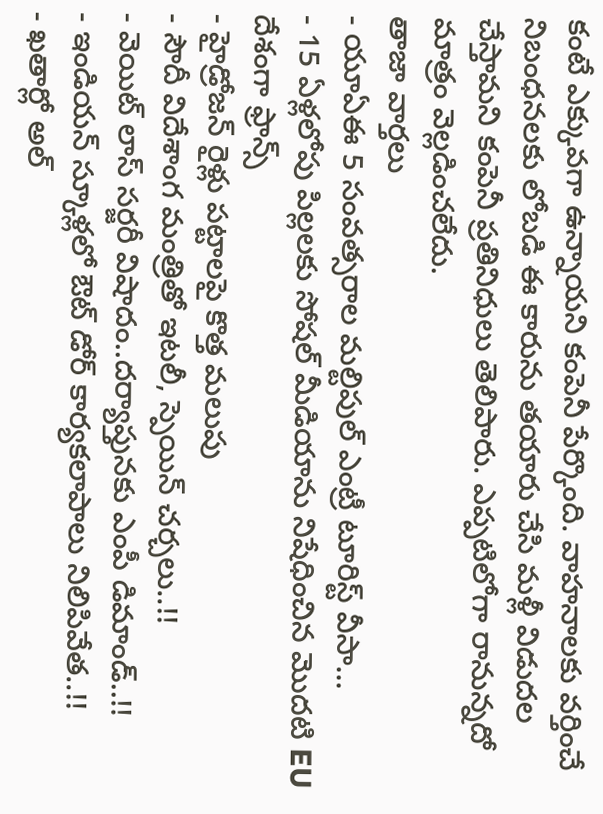కంటే ఎక్కువగా ఉన్నాయని కంపెనీ పేర్కొంది. వాహనాలకు వర్తించే నిబంధనలకు లోబడి ఈ కారును తయారు చేసి మళ్లీ విడుదల చేస్తామని కంపెనీ ప్రతినిధులు తెలిపారు. ఎప్పటిలోగా రానున్నదో మాత్రం వెల్లడించలేదు.
తాజా వార్తలు
- యూఏఈ 5 సంవత్సరాల మల్టిపుల్ ఎంట్రీ టూరిస్ట్ వీసా...
- 15 ఏళ్లలోపు పిల్లలకు సోషల్ మీడియాను నిషేధించిన మొదటి EU దేశంగా ఫ్రాన్స్
- హైడ్రోజన్ రైళ్లు పట్టాలపై కొత్త మలుపు
- సౌదీ విదేశాంగ మంత్రితో ఇటలీ, స్పెయిన్ చర్చలు..!!
- వెయిట్ లాస్ సర్జరీ విషాదం..దర్యాప్తునకు ఎంపీ డిమాండ్..!!
- ఇండియన్ స్కూళ్లలో ఔట్ డోర్ కార్యకలాపాలు నిలిపివేత..!!
- ఖతార్లో అల్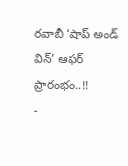రవాబీ ‘షాప్ అండ్ విన్’ ఆఫర్ ప్రారంభం..!!
-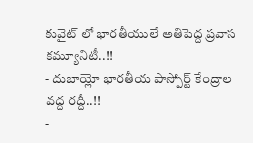కువైట్ లో భారతీయులే అతిపెద్ద ప్రవాస కమ్యూనిటీ..!!
- దుబాయ్లో భారతీయ పాస్పోర్ట్ కేంద్రాల వద్ద రద్దీ..!!
-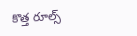కొత్త రూల్స్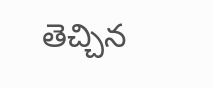తెచ్చిన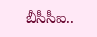బీసీసీఐ..